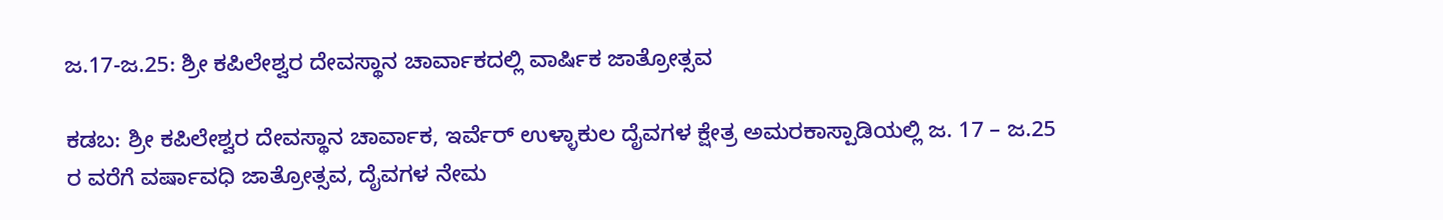ಜ.17-ಜ.25: ಶ್ರೀ ಕಪಿಲೇಶ್ವರ ದೇವಸ್ಥಾನ ಚಾರ್ವಾಕದಲ್ಲಿ ವಾರ್ಷಿಕ ಜಾತ್ರೋತ್ಸವ

ಕಡಬ: ಶ್ರೀ ಕಪಿಲೇಶ್ವರ ದೇವಸ್ಥಾನ ಚಾರ್ವಾಕ, ಇರ್ವೆರ್ ಉಳ್ಳಾಕುಲ ದೈವಗಳ ಕ್ಷೇತ್ರ ಅಮರಕಾಸ್ಪಾಡಿಯಲ್ಲಿ ಜ. 17 – ಜ.25 ರ ವರೆಗೆ ವರ್ಷಾವಧಿ ಜಾತ್ರೋತ್ಸವ, ದೈವಗಳ ನೇಮ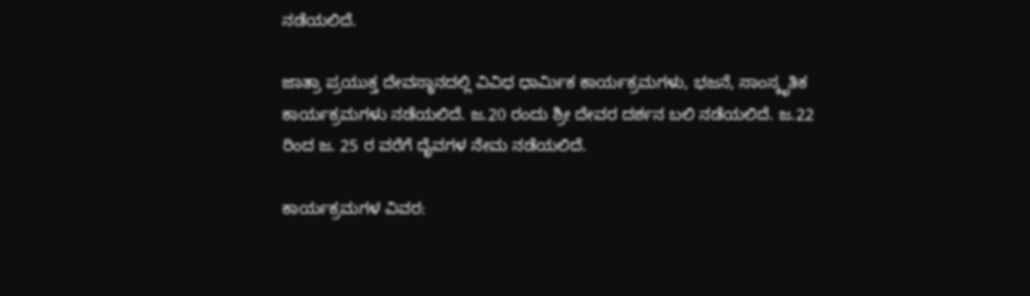ನಡೆಯಲಿದೆ.

ಜಾತ್ರಾ ಪ್ರಯುಕ್ತ ದೇವಸ್ಥಾನದಲ್ಲಿ ವಿವಿಧ ಧಾರ್ಮಿಕ ಕಾರ್ಯಕ್ರಮಗಳು, ಭಜನೆ, ಸಾಂಸ್ಕೃತಿಕ ಕಾರ್ಯಕ್ರಮಗಳು ನಡೆಯಲಿದೆ. ಜ.20 ರಂದು ಶ್ರೀ ದೇವರ ದರ್ಶನ ಬಲಿ ನಡೆಯಲಿದೆ. ಜ.22 ರಿಂದ ಜ. 25 ರ ವರೆಗೆ ದೈವಗಳ ನೇಮ ನಡೆಯಲಿದೆ.

ಕಾರ್ಯಕ್ರಮಗಳ ವಿವರ: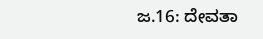ಜ.16: ದೇವತಾ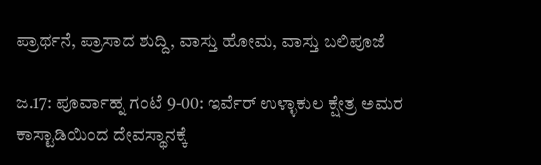ಪ್ರಾರ್ಥನೆ, ಪ್ರಾಸಾದ ಶುದ್ದಿ, ವಾಸ್ತು ಹೋಮ, ವಾಸ್ತು ಬಲಿಪೂಜೆ

ಜ.17: ಪೂರ್ವಾಹ್ನ ಗಂಟೆ 9-00: ಇರ್ವೆರ್ ಉಳ್ಳಾಕುಲ ಕ್ಷೇತ್ರ ಅಮರ ಕಾಸ್ಟಾಡಿಯಿಂದ ದೇವಸ್ಥಾನಕ್ಕೆ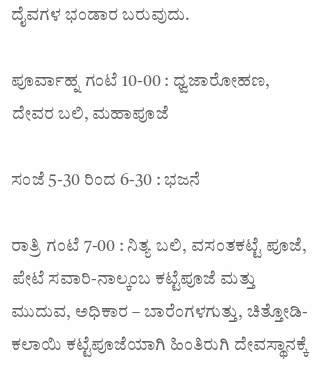ದೈವಗಳ ಭಂಡಾರ ಬರುವುದು.

ಪೂರ್ವಾಹ್ನ ಗಂಟೆ 10-00 : ಧ್ವಜಾರೋಹಣ, ದೇವರ ಬಲಿ, ಮಹಾಪೂಜೆ

ಸಂಜೆ 5-30 ರಿಂದ 6-30 : ಭಜನೆ

ರಾತ್ರಿ ಗಂಟೆ 7-00 : ನಿತ್ಯ ಬಲಿ, ವಸಂತಕಟ್ಟೆ ಪೂಜೆ, ಪೇಟೆ ಸವಾರಿ-ನಾಲ್ಕಂಬ ಕಟ್ಟೆಪೂಜೆ ಮತ್ತು ಮುದುವ, ಅಧಿಕಾರ – ಬಾರೆಂಗಳಗುತ್ತು, ಚಿತ್ತೋಡಿ-ಕಲಾಯಿ ಕಟ್ಟೆಪೂಜೆಯಾಗಿ ಹಿಂತಿರುಗಿ ದೇವಸ್ಥಾನಕ್ಕೆ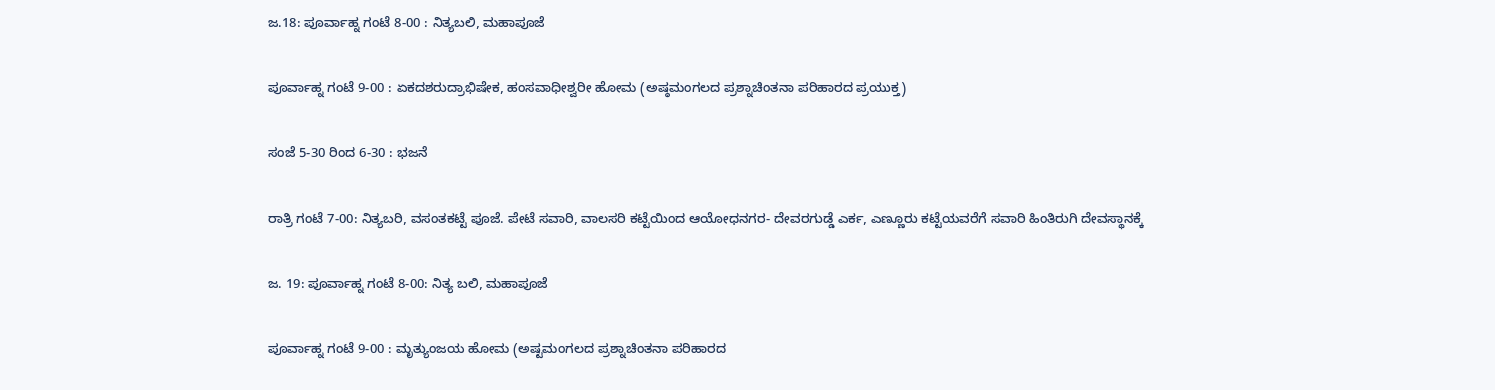ಜ.18: ಪೂರ್ವಾಹ್ನ ಗಂಟೆ 8-00 : ನಿತ್ಯಬಲಿ, ಮಹಾಪೂಜೆ

ಪೂರ್ವಾಹ್ನ ಗಂಟೆ 9-00 : ಏಕದಶರುದ್ರಾಭಿಷೇಕ, ಹಂಸವಾಧೀಶ್ವರೀ ಹೋಮ (ಅಷ್ಠಮಂಗಲದ ಪ್ರಶ್ನಾಚಿಂತನಾ ಪರಿಹಾರದ ಪ್ರಯುಕ್ತ)

ಸಂಜೆ 5-30 ರಿಂದ 6-30 : ಭಜನೆ

ರಾತ್ರಿ ಗಂಟೆ 7-00: ನಿತ್ಯಬರಿ, ವಸಂತಕಟ್ಟೆ ಪೂಜೆ. ಪೇಟೆ ಸವಾರಿ, ವಾಲಸರಿ ಕಟ್ಟೆಯಿಂದ ಆಯೋಧನಗರ- ದೇವರಗುಡ್ಡೆ ಎರ್ಕ, ಎಣ್ಣೂರು ಕಟ್ಟೆಯವರೆಗೆ ಸವಾರಿ ಹಿಂತಿರುಗಿ ದೇವಸ್ಥಾನಕ್ಕೆ

ಜ. 19: ಪೂರ್ವಾಹ್ನ ಗಂಟೆ 8-00: ನಿತ್ಯ ಬಲಿ, ಮಹಾಪೂಜೆ

ಪೂರ್ವಾಹ್ನ ಗಂಟೆ 9-00 : ಮೃತ್ಯುಂಜಯ ಹೋಮ (ಅಷ್ಟಮಂಗಲದ ಪ್ರಶ್ನಾಚಿಂತನಾ ಪರಿಹಾರದ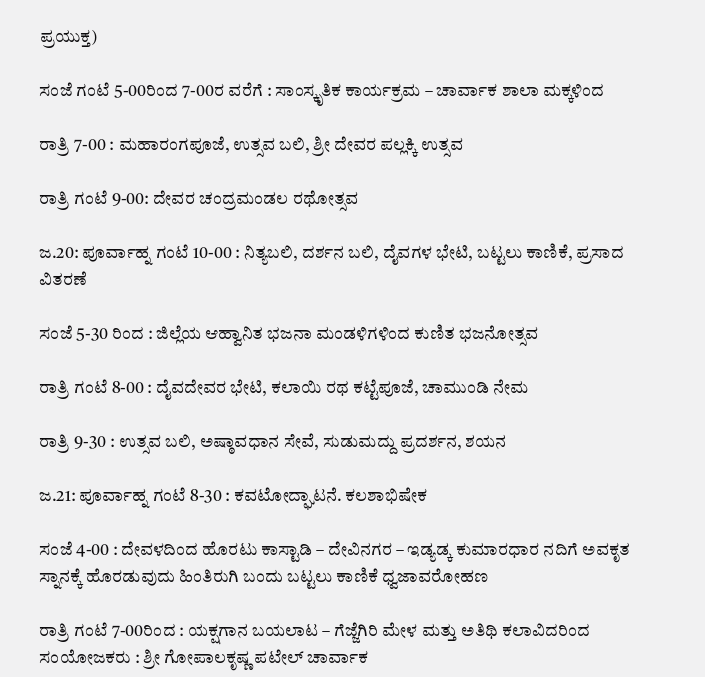ಪ್ರಯುಕ್ತ)

ಸಂಜೆ ಗಂಟೆ 5-00ರಿಂದ 7-00ರ ವರೆಗೆ : ಸಾಂಸ್ಕೃತಿಕ ಕಾರ್ಯಕ್ರಮ – ಚಾರ್ವಾಕ ಶಾಲಾ ಮಕ್ಕಳಿಂದ

ರಾತ್ರಿ 7-00 : ಮಹಾರಂಗಪೂಜೆ, ಉತ್ಸವ ಬಲಿ, ಶ್ರೀ ದೇವರ ಪಲ್ಲಕ್ಕಿ ಉತ್ಸವ

ರಾತ್ರಿ ಗಂಟೆ 9-00: ದೇವರ ಚಂದ್ರಮಂಡಲ ರಥೋತ್ಸವ

ಜ.20: ಪೂರ್ವಾಹ್ನ ಗಂಟೆ 10-00 : ನಿತ್ಯಬಲಿ, ದರ್ಶನ ಬಲಿ, ದೈವಗಳ ಭೇಟಿ, ಬಟ್ಟಲು ಕಾಣಿಕೆ, ಪ್ರಸಾದ ವಿತರಣೆ

ಸಂಜೆ 5-30 ರಿಂದ : ಜಿಲ್ಲೆಯ ಆಹ್ವಾನಿತ ಭಜನಾ ಮಂಡಳಿಗಳಿಂದ ಕುಣಿತ ಭಜನೋತ್ಸವ

ರಾತ್ರಿ ಗಂಟೆ 8-00 : ದೈವದೇವರ ಭೇಟಿ, ಕಲಾಯಿ ರಥ ಕಟ್ಟೆಪೂಜೆ, ಚಾಮುಂಡಿ ನೇಮ

ರಾತ್ರಿ 9-30 : ಉತ್ಸವ ಬಲಿ, ಅಷ್ಠಾವಧಾನ ಸೇವೆ, ಸುಡುಮದ್ದು ಪ್ರದರ್ಶನ, ಶಯನ

ಜ.21: ಪೂರ್ವಾಹ್ನ ಗಂಟೆ 8-30 : ಕವಟೋದ್ಘಾಟನೆ. ಕಲಶಾಭಿಷೇಕ

ಸಂಜೆ 4-00 : ದೇವಳದಿಂದ ಹೊರಟು ಕಾಸ್ಟಾಡಿ – ದೇವಿನಗರ – ಇಡ್ಯಡ್ಕ ಕುಮಾರಧಾರ ನದಿಗೆ ಅವಕೃತ ಸ್ನಾನಕ್ಕೆ ಹೊರಡುವುದು ಹಿಂತಿರುಗಿ ಬಂದು ಬಟ್ಟಲು ಕಾಣಿಕೆ ಧ್ವಜಾವರೋಹಣ

ರಾತ್ರಿ ಗಂಟೆ 7-00ರಿಂದ : ಯಕ್ಷಗಾನ ಬಯಲಾಟ – ಗೆಜ್ಜೆಗಿರಿ ಮೇಳ ಮತ್ತು ಅತಿಥಿ ಕಲಾವಿದರಿಂದ
ಸಂಯೋಜಕರು : ಶ್ರೀ ಗೋಪಾಲಕೃಷ್ಣ ಪಟೇಲ್ ಚಾರ್ವಾಕ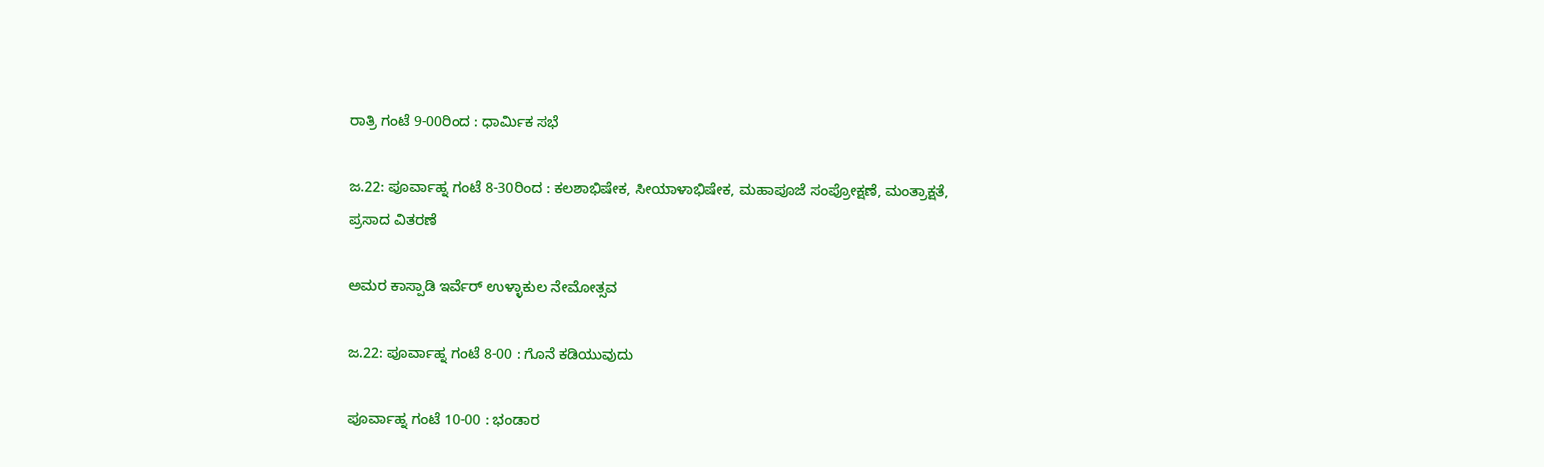ರಾತ್ರಿ ಗಂಟೆ 9-00ರಿಂದ : ಧಾರ್ಮಿಕ ಸಭೆ

ಜ.22: ಪೂರ್ವಾಹ್ನ ಗಂಟೆ 8-30ರಿಂದ : ಕಲಶಾಭಿಷೇಕ, ಸೀಯಾಳಾಭಿಷೇಕ, ಮಹಾಪೂಜೆ ಸಂಪ್ರೋಕ್ಷಣೆ, ಮಂತ್ರಾಕ್ಷತೆ, ಪ್ರಸಾದ ವಿತರಣೆ

ಅಮರ ಕಾಸ್ಪಾಡಿ ಇರ್ವೆರ್ ಉಳ್ಳಾಕುಲ ನೇಮೋತ್ಸವ

ಜ.22: ಪೂರ್ವಾಹ್ನ ಗಂಟೆ 8-00 : ಗೊನೆ ಕಡಿಯುವುದು

ಪೂರ್ವಾಹ್ನ ಗಂಟೆ 10-00 : ಭಂಡಾರ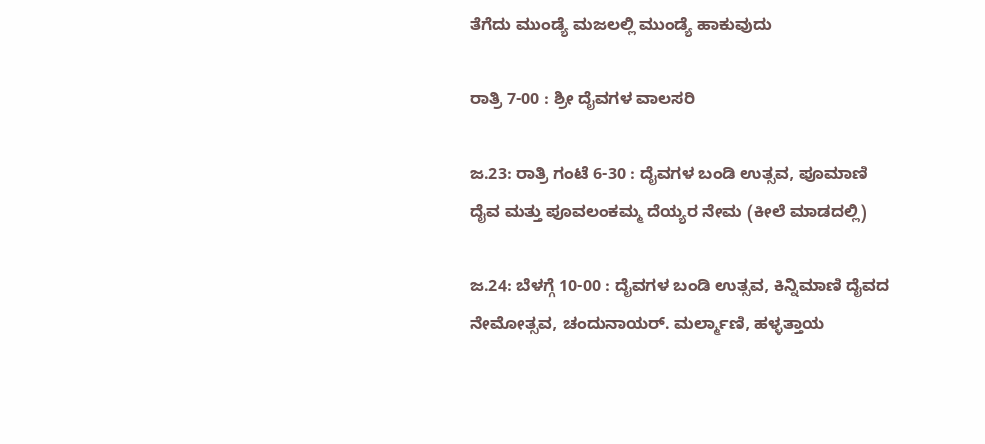ತೆಗೆದು ಮುಂಡ್ಯೆ ಮಜಲಲ್ಲಿ ಮುಂಡ್ಯೆ ಹಾಕುವುದು

ರಾತ್ರಿ 7-00 : ಶ್ರೀ ದೈವಗಳ ವಾಲಸರಿ

ಜ.23: ರಾತ್ರಿ ಗಂಟೆ 6-30 : ದೈವಗಳ ಬಂಡಿ ಉತ್ಸವ, ಪೂಮಾಣಿ ದೈವ ಮತ್ತು ಪೂವಲಂಕಮ್ಮ ದೆಯ್ಯರ ನೇಮ (ಕೀಲೆ ಮಾಡದಲ್ಲಿ)

ಜ.24: ಬೆಳಗ್ಗೆ 10-00 : ದೈವಗಳ ಬಂಡಿ ಉತ್ಸವ, ಕಿನ್ನಿಮಾಣಿ ದೈವದ ನೇಮೋತ್ಸವ, ಚಂದುನಾಯರ್. ಮರ್ಲ್ಮಾಣಿ, ಹಳ್ಳತ್ತಾಯ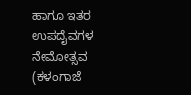ಹಾಗೂ ಇತರ ಉಪದೈವಗಳ ನೇಮೋತ್ಸವ (ಕಳಂಗಾಜೆ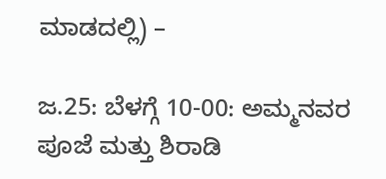ಮಾಡದಲ್ಲಿ) –

ಜ.25: ಬೆಳಗ್ಗೆ 10-00: ಅಮ್ಮನವರ ಪೂಜೆ ಮತ್ತು ಶಿರಾಡಿ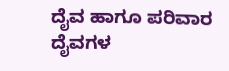ದೈವ ಹಾಗೂ ಪರಿವಾರ ದೈವಗಳ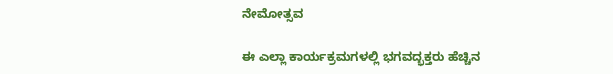ನೇಮೋತ್ಸವ

ಈ ಎಲ್ಲಾ ಕಾರ್ಯಕ್ರಮಗಳಲ್ಲಿ ಭಗವದ್ಭಕ್ತರು ಹೆಚ್ಚಿನ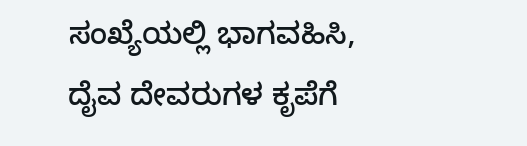ಸಂಖ್ಯೆಯಲ್ಲಿ ಭಾಗವಹಿಸಿ, ದೈವ ದೇವರುಗಳ ಕೃಪೆಗೆ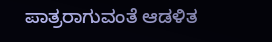ಪಾತ್ರರಾಗುವಂತೆ ಆಡಳಿತ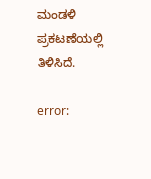ಮಂಡಳಿ ಪ್ರಕಟಣೆಯಲ್ಲಿ ತಿಳಿಸಿದೆ.

error: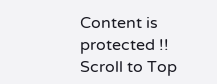Content is protected !!
Scroll to Top